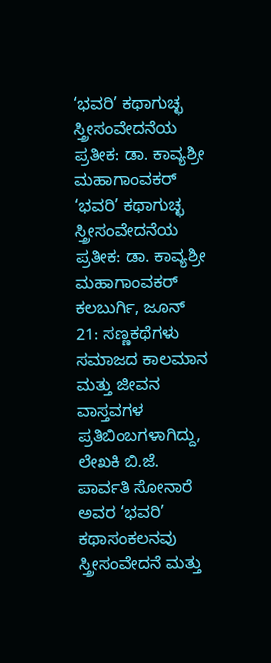‘ಭವರಿ’ ಕಥಾಗುಚ್ಛ ಸ್ತ್ರೀಸಂವೇದನೆಯ ಪ್ರತೀಕ: ಡಾ. ಕಾವ್ಯಶ್ರೀ ಮಹಾಗಾಂವಕರ್
‘ಭವರಿ’ ಕಥಾಗುಚ್ಛ ಸ್ತ್ರೀಸಂವೇದನೆಯ ಪ್ರತೀಕ: ಡಾ. ಕಾವ್ಯಶ್ರೀ ಮಹಾಗಾಂವಕರ್
ಕಲಬುರ್ಗಿ, ಜೂನ್ 21: ಸಣ್ಣಕಥೆಗಳು ಸಮಾಜದ ಕಾಲಮಾನ ಮತ್ತು ಜೀವನ ವಾಸ್ತವಗಳ ಪ್ರತಿಬಿಂಬಗಳಾಗಿದ್ದು, ಲೇಖಕಿ ಬಿ.ಜೆ. ಪಾರ್ವತಿ ಸೋನಾರೆ ಅವರ ‘ಭವರಿ’ ಕಥಾಸಂಕಲನವು ಸ್ತ್ರೀಸಂವೇದನೆ ಮತ್ತು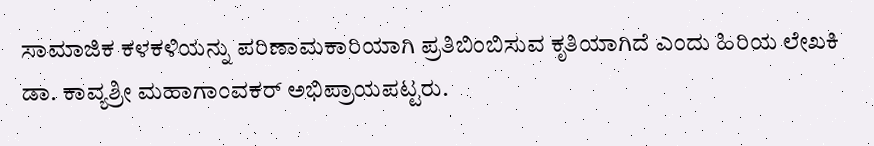ಸಾಮಾಜಿಕ ಕಳಕಳಿಯನ್ನು ಪರಿಣಾಮಕಾರಿಯಾಗಿ ಪ್ರತಿಬಿಂಬಿಸುವ ಕೃತಿಯಾಗಿದೆ ಎಂದು ಹಿರಿಯ ಲೇಖಕಿ ಡಾ. ಕಾವ್ಯಶ್ರೀ ಮಹಾಗಾಂವಕರ್ ಅಭಿಪ್ರಾಯಪಟ್ಟರು.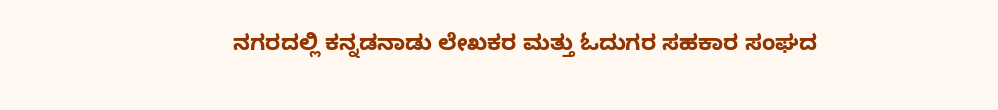ನಗರದಲ್ಲಿ ಕನ್ನಡನಾಡು ಲೇಖಕರ ಮತ್ತು ಓದುಗರ ಸಹಕಾರ ಸಂಘದ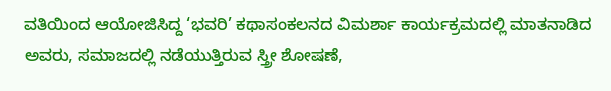ವತಿಯಿಂದ ಆಯೋಜಿಸಿದ್ದ ‘ಭವರಿ’ ಕಥಾಸಂಕಲನದ ವಿಮರ್ಶಾ ಕಾರ್ಯಕ್ರಮದಲ್ಲಿ ಮಾತನಾಡಿದ ಅವರು, ಸಮಾಜದಲ್ಲಿ ನಡೆಯುತ್ತಿರುವ ಸ್ತ್ರೀ ಶೋಷಣೆ,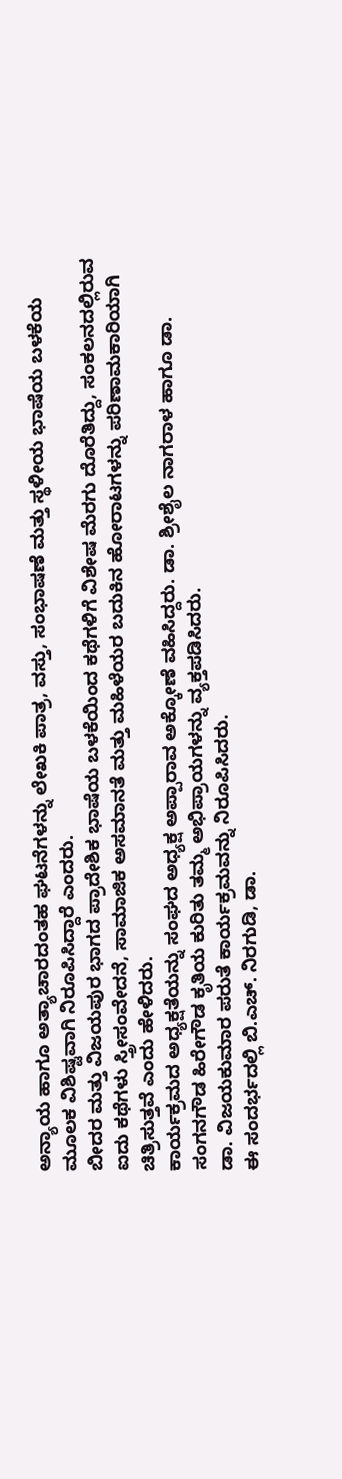ಅನ್ಯಾಯ ಹಾಗೂ ಅತ್ಯಾಚಾರದಂತಹ ಘಟನೆಗಳನ್ನು ಲೇಖಕಿ ಪಾತ್ರ, ವಸ್ತು, ಸಂಭಾಷಣೆ ಮತ್ತು ಸ್ಥಳೀಯ ಭಾಷೆಯ ಬಳಕೆಯ ಮೂಲಕ ವಿಶಿಷ್ಟವಾಗಿ ನಿರೂಪಿಸಿದ್ದಾರೆ ಎಂದರು.
ಬೀದರ ಮತ್ತು ವಿಜಯಪುರ ಭಾಗದ ಪ್ರಾದೇಶಿಕ ಭಾಷೆಯ ಬಳಕೆಯಿಂದ ಕಥೆಗಳಿಗೆ ವಿಶೇಷ ಮೆರಗು ದೊರೆತಿದ್ದು, ಸಂಕಲನದಲ್ಲಿರುವ ಐದು ಕಥೆಗಳು ಸ್ತ್ರೀಸಂವೇದನೆ, ಸಾಮಾಜಿಕ ಅಸಮಾನತೆ ಮತ್ತು ಮಹಿಳೆಯರ ಬದುಕಿನ ಹೋರಾಟಗಳನ್ನು ಪರಿಣಾಮಕಾರಿಯಾಗಿ ಚಿತ್ರಿಸುತ್ತವೆ ಎಂದು ಹೇಳಿದರು.
ಕಾರ್ಯಕ್ರಮದ ಅಧ್ಯಕ್ಷತೆಯನ್ನು ಸಂಘದ ಅಧ್ಯಕ್ಷ ಅಪ್ಪಾರಾವ ಅಕ್ಕೋಣೆ ವಹಿಸಿದ್ದರು. ಡಾ. ಶ್ರೀಶೈಲ ನಾಗರಾಳ ಹಾಗೂ ಡಾ. ಸಂಗನಗೌಡ ಹಿರೇಗೌಡ ಕೃತಿಯ ಕುರಿತು ತಮ್ಮ ಅಭಿಪ್ರಾಯಗಳನ್ನು ವ್ಯಕ್ತಪಡಿಸಿದರು.
ಡಾ. ವಿಜಯಕುಮಾರ ಪರುತೆ ಕಾರ್ಯಕ್ರಮವನ್ನು ನಿರೂಪಿಸಿದರು.
ಈ ಸಂದರ್ಭದಲ್ಲಿ ಬಿ.ಎಚ್. ನಿರಗುಡಿ, ಡಾ.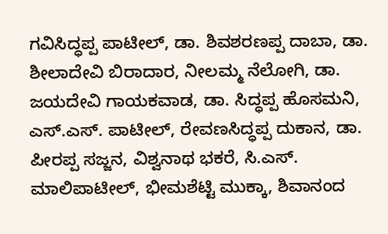ಗವಿಸಿದ್ಧಪ್ಪ ಪಾಟೀಲ್, ಡಾ. ಶಿವಶರಣಪ್ಪ ದಾಬಾ, ಡಾ. ಶೀಲಾದೇವಿ ಬಿರಾದಾರ, ನೀಲಮ್ಮ ನೆಲೋಗಿ, ಡಾ. ಜಯದೇವಿ ಗಾಯಕವಾಡ, ಡಾ. ಸಿದ್ಧಪ್ಪ ಹೊಸಮನಿ, ಎಸ್.ಎಸ್. ಪಾಟೀಲ್, ರೇವಣಸಿದ್ಧಪ್ಪ ದುಕಾನ, ಡಾ. ಪೀರಪ್ಪ ಸಜ್ಜನ, ವಿಶ್ವನಾಥ ಭಕರೆ, ಸಿ.ಎಸ್. ಮಾಲಿಪಾಟೀಲ್, ಭೀಮಶೆಟ್ಟಿ ಮುಕ್ಕಾ, ಶಿವಾನಂದ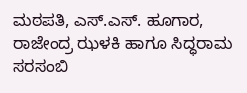ಮಠಪತಿ, ಎಸ್.ಎಸ್. ಹೂಗಾರ, ರಾಜೇಂದ್ರ ಝಳಕಿ ಹಾಗೂ ಸಿದ್ಧರಾಮ ಸರಸಂಬಿ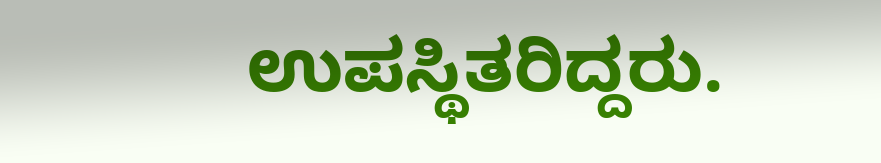ಉಪಸ್ಥಿತರಿದ್ದರು.